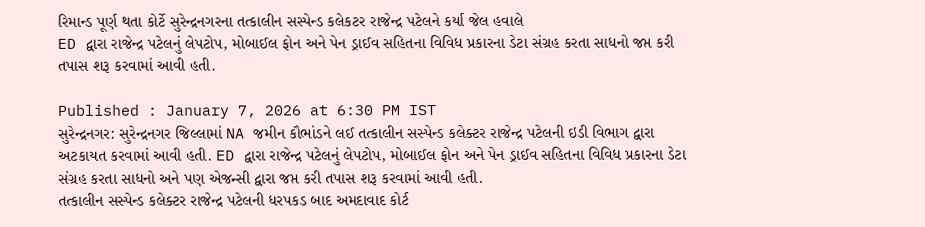રિમાન્ડ પૂર્ણ થતા કોર્ટે સુરેન્દ્રનગરના તત્કાલીન સસ્પેન્ડ કલેકટર રાજેન્દ્ર પટેલને કર્યા જેલ હવાલે
ED દ્વારા રાજેન્દ્ર પટેલનું લેપટોપ, મોબાઈલ ફોન અને પેન ડ્રાઈવ સહિતના વિવિધ પ્રકારના ડેટા સંગ્રહ કરતા સાધનો જપ્ત કરી તપાસ શરૂ કરવામાં આવી હતી.

Published : January 7, 2026 at 6:30 PM IST
સુરેન્દ્રનગર: સુરેન્દ્રનગર જિલ્લામાં NA જમીન કૌભાંડને લઈ તત્કાલીન સસ્પેન્ડ કલેક્ટર રાજેન્દ્ર પટેલની ઇડી વિભાગ દ્વારા અટકાયત કરવામાં આવી હતી. ED દ્વારા રાજેન્દ્ર પટેલનું લેપટોપ, મોબાઈલ ફોન અને પેન ડ્રાઈવ સહિતના વિવિધ પ્રકારના ડેટા સંગ્રહ કરતા સાધનો અને પણ એજન્સી દ્વારા જપ્ત કરી તપાસ શરૂ કરવામાં આવી હતી.
તત્કાલીન સસ્પેન્ડ કલેક્ટર રાજેન્દ્ર પટેલની ધરપકડ બાદ અમદાવાદ કોર્ટ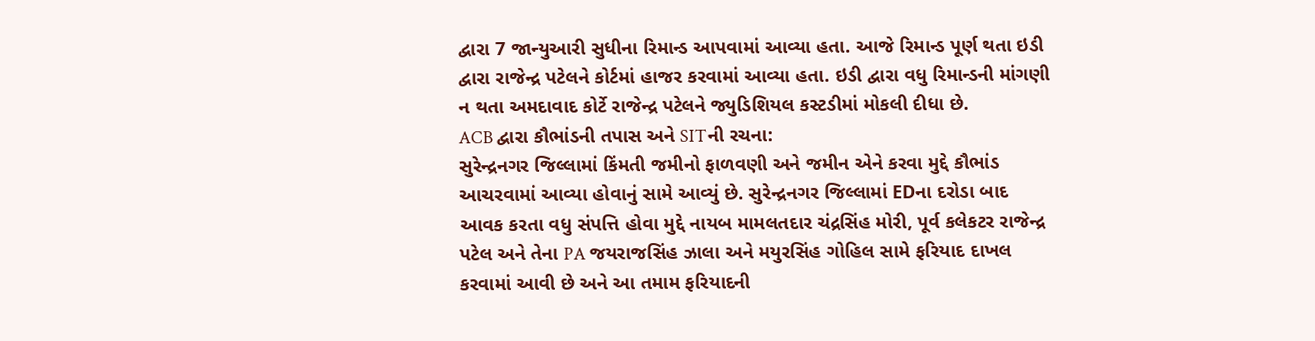દ્વારા 7 જાન્યુઆરી સુધીના રિમાન્ડ આપવામાં આવ્યા હતા. આજે રિમાન્ડ પૂર્ણ થતા ઇડી દ્વારા રાજેન્દ્ર પટેલને કોર્ટમાં હાજર કરવામાં આવ્યા હતા. ઇડી દ્વારા વધુ રિમાન્ડની માંગણી ન થતા અમદાવાદ કોર્ટે રાજેન્દ્ર પટેલને જ્યુડિશિયલ કસ્ટડીમાં મોકલી દીધા છે.
ACB દ્વારા કૌભાંડની તપાસ અને SITની રચના:
સુરેન્દ્રનગર જિલ્લામાં કિંમતી જમીનો ફાળવણી અને જમીન એને કરવા મુદ્દે કૌભાંડ આચરવામાં આવ્યા હોવાનું સામે આવ્યું છે. સુરેન્દ્રનગર જિલ્લામાં EDના દરોડા બાદ આવક કરતા વધુ સંપત્તિ હોવા મુદ્દે નાયબ મામલતદાર ચંદ્રસિંહ મોરી, પૂર્વ કલેકટર રાજેન્દ્ર પટેલ અને તેના PA જયરાજસિંહ ઝાલા અને મયુરસિંહ ગોહિલ સામે ફરિયાદ દાખલ કરવામાં આવી છે અને આ તમામ ફરિયાદની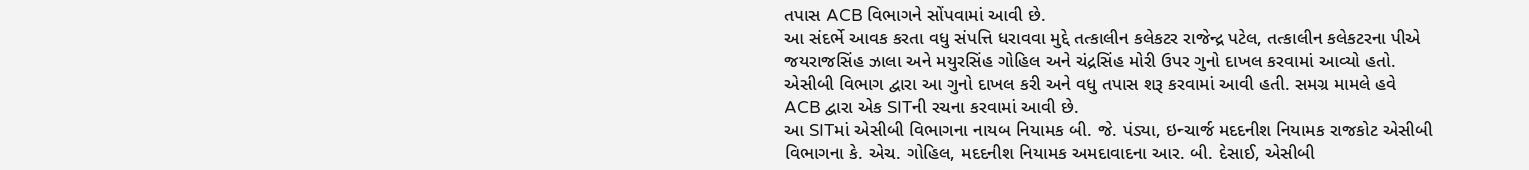તપાસ ACB વિભાગને સોંપવામાં આવી છે.
આ સંદર્ભે આવક કરતા વધુ સંપત્તિ ધરાવવા મુદ્દે તત્કાલીન કલેકટર રાજેન્દ્ર પટેલ, તત્કાલીન કલેકટરના પીએ જયરાજસિંહ ઝાલા અને મયુરસિંહ ગોહિલ અને ચંદ્રસિંહ મોરી ઉપર ગુનો દાખલ કરવામાં આવ્યો હતો. એસીબી વિભાગ દ્વારા આ ગુનો દાખલ કરી અને વધુ તપાસ શરૂ કરવામાં આવી હતી. સમગ્ર મામલે હવે ACB દ્વારા એક SITની રચના કરવામાં આવી છે.
આ SITમાં એસીબી વિભાગના નાયબ નિયામક બી. જે. પંડ્યા, ઇન્ચાર્જ મદદનીશ નિયામક રાજકોટ એસીબી વિભાગના કે. એચ. ગોહિલ, મદદનીશ નિયામક અમદાવાદના આર. બી. દેસાઈ, એસીબી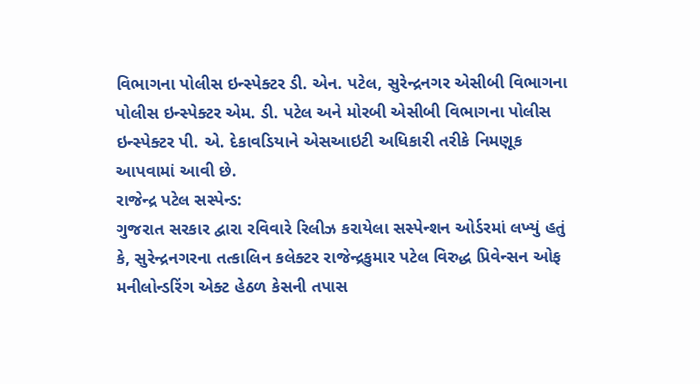વિભાગના પોલીસ ઇન્સ્પેક્ટર ડી. એન. પટેલ, સુરેન્દ્રનગર એસીબી વિભાગના પોલીસ ઇન્સ્પેક્ટર એમ. ડી. પટેલ અને મોરબી એસીબી વિભાગના પોલીસ ઇન્સ્પેક્ટર પી. એ. દેકાવડિયાને એસઆઇટી અધિકારી તરીકે નિમણૂક આપવામાં આવી છે.
રાજેન્દ્ર પટેલ સસ્પેન્ડ:
ગુજરાત સરકાર દ્વારા રવિવારે રિલીઝ કરાયેલા સસ્પેન્શન ઓર્ડરમાં લખ્યું હતું કે, સુરેન્દ્રનગરના તત્કાલિન કલેક્ટર રાજેન્દ્રકુમાર પટેલ વિરુદ્ધ પ્રિવેન્સન ઓફ મનીલોન્ડરિંગ એક્ટ હેઠળ કેસની તપાસ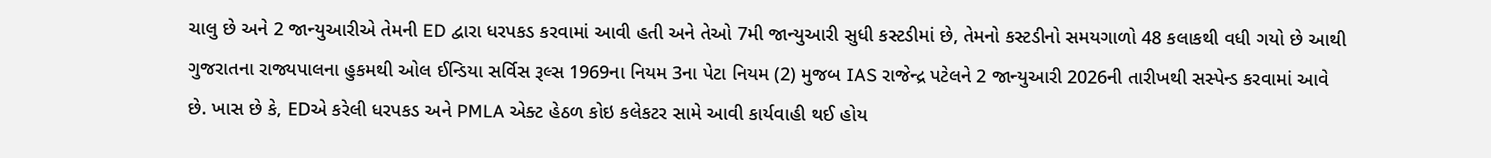ચાલુ છે અને 2 જાન્યુઆરીએ તેમની ED દ્વારા ધરપકડ કરવામાં આવી હતી અને તેઓ 7મી જાન્યુઆરી સુધી કસ્ટડીમાં છે, તેમનો કસ્ટડીનો સમયગાળો 48 કલાકથી વધી ગયો છે આથી ગુજરાતના રાજ્યપાલના હુકમથી ઓલ ઈન્ડિયા સર્વિસ રૂલ્સ 1969ના નિયમ 3ના પેટા નિયમ (2) મુજબ IAS રાજેન્દ્ર પટેલને 2 જાન્યુઆરી 2026ની તારીખથી સસ્પેન્ડ કરવામાં આવે છે. ખાસ છે કે, EDએ કરેલી ધરપકડ અને PMLA એક્ટ હેઠળ કોઇ કલેકટર સામે આવી કાર્યવાહી થઈ હોય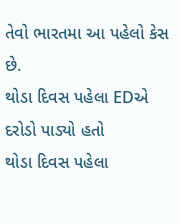તેવો ભારતમા આ પહેલો કેસ છે.
થોડા દિવસ પહેલા EDએ દરોડો પાડ્યો હતો
થોડા દિવસ પહેલા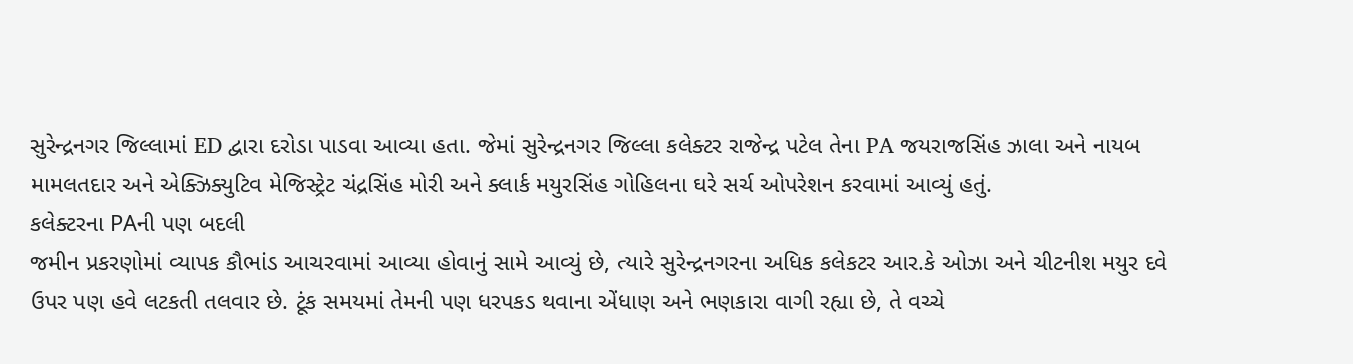સુરેન્દ્રનગર જિલ્લામાં ED દ્વારા દરોડા પાડવા આવ્યા હતા. જેમાં સુરેન્દ્રનગર જિલ્લા કલેક્ટર રાજેન્દ્ર પટેલ તેના PA જયરાજસિંહ ઝાલા અને નાયબ મામલતદાર અને એક્ઝિક્યુટિવ મેજિસ્ટ્રેટ ચંદ્રસિંહ મોરી અને ક્લાર્ક મયુરસિંહ ગોહિલના ઘરે સર્ચ ઓપરેશન કરવામાં આવ્યું હતું.
કલેક્ટરના PAની પણ બદલી
જમીન પ્રકરણોમાં વ્યાપક કૌભાંડ આચરવામાં આવ્યા હોવાનું સામે આવ્યું છે, ત્યારે સુરેન્દ્રનગરના અધિક કલેકટર આર.કે ઓઝા અને ચીટનીશ મયુર દવે ઉપર પણ હવે લટકતી તલવાર છે. ટૂંક સમયમાં તેમની પણ ધરપકડ થવાના એંધાણ અને ભણકારા વાગી રહ્યા છે, તે વચ્ચે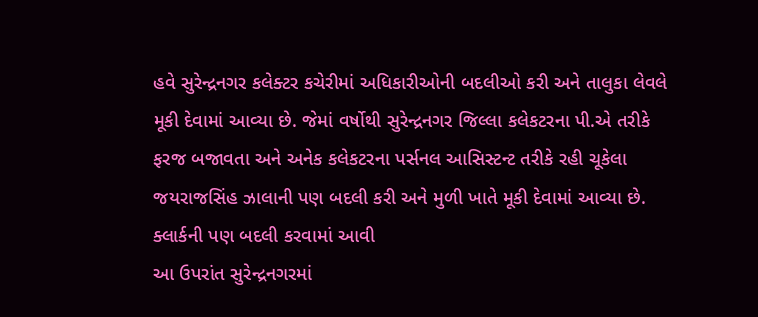હવે સુરેન્દ્રનગર કલેક્ટર કચેરીમાં અધિકારીઓની બદલીઓ કરી અને તાલુકા લેવલે મૂકી દેવામાં આવ્યા છે. જેમાં વર્ષોથી સુરેન્દ્રનગર જિલ્લા કલેકટરના પી.એ તરીકે ફરજ બજાવતા અને અનેક કલેકટરના પર્સનલ આસિસ્ટન્ટ તરીકે રહી ચૂકેલા જયરાજસિંહ ઝાલાની પણ બદલી કરી અને મુળી ખાતે મૂકી દેવામાં આવ્યા છે.
ક્લાર્કની પણ બદલી કરવામાં આવી
આ ઉપરાંત સુરેન્દ્રનગરમાં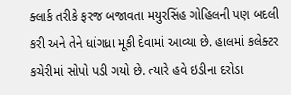ક્લાર્ક તરીકે ફરજ બજાવતા મયુરસિંહ ગોહિલની પણ બદલી કરી અને તેને ધાંગધ્રા મૂકી દેવામાં આવ્યા છે. હાલમાં કલેક્ટર કચેરીમાં સોપો પડી ગયો છે. ત્યારે હવે ઇડીના દરોડા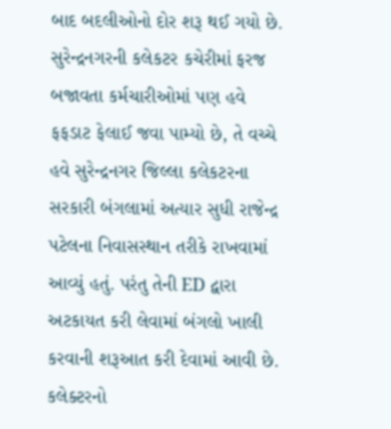બાદ બદલીઓનો દોર શરૂ થઈ ગયો છે. સુરેન્દ્રનગરની કલેકટર કચેરીમાં ફરજ બજાવતા કર્મચારીઓમાં પણ હવે ફફડાટ ફેલાઈ જવા પામ્યો છે, તે વચ્ચે હવે સુરેન્દ્રનગર જિલ્લા કલેકટરના સરકારી બંગલામાં અત્યાર સુધી રાજેન્દ્ર પટેલના નિવાસસ્થાન તરીકે રાખવામાં આવ્યું હતું. પરંતુ તેની ED દ્વારા અટકાયત કરી લેવામાં બંગલો ખાલી કરવાની શરૂઆત કરી દેવામાં આવી છે.
કલેક્ટરનો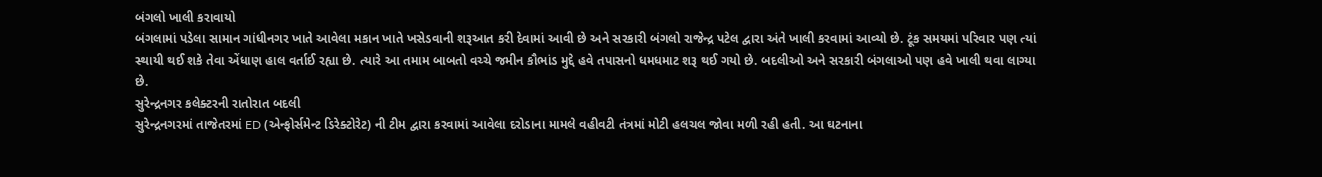બંગલો ખાલી કરાવાયો
બંગલામાં પડેલા સામાન ગાંધીનગર ખાતે આવેલા મકાન ખાતે ખસેડવાની શરૂઆત કરી દેવામાં આવી છે અને સરકારી બંગલો રાજેન્દ્ર પટેલ દ્વારા અંતે ખાલી કરવામાં આવ્યો છે. ટૂંક સમયમાં પરિવાર પણ ત્યાં સ્થાયી થઈ શકે તેવા એંધાણ હાલ વર્તાઈ રહ્યા છે. ત્યારે આ તમામ બાબતો વચ્ચે જમીન કૌભાંડ મુદ્દે હવે તપાસનો ધમધમાટ શરૂ થઈ ગયો છે. બદલીઓ અને સરકારી બંગલાઓ પણ હવે ખાલી થવા લાગ્યા છે.
સુરેન્દ્રનગર કલેક્ટરની રાતોરાત બદલી
સુરેન્દ્રનગરમાં તાજેતરમાં ED (એન્ફોર્સમેન્ટ ડિરેક્ટોરેટ) ની ટીમ દ્વારા કરવામાં આવેલા દરોડાના મામલે વહીવટી તંત્રમાં મોટી હલચલ જોવા મળી રહી હતી. આ ઘટનાના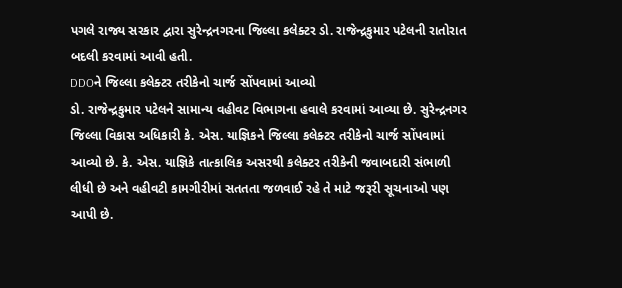પગલે રાજ્ય સરકાર દ્વારા સુરેન્દ્રનગરના જિલ્લા કલેક્ટર ડો. રાજેન્દ્રકુમાર પટેલની રાતોરાત બદલી કરવામાં આવી હતી.
DDOને જિલ્લા કલેક્ટર તરીકેનો ચાર્જ સોંપવામાં આવ્યો
ડો. રાજેન્દ્રકુમાર પટેલને સામાન્ય વહીવટ વિભાગના હવાલે કરવામાં આવ્યા છે. સુરેન્દ્રનગર જિલ્લા વિકાસ અધિકારી કે. એસ. યાજ્ઞિકને જિલ્લા કલેક્ટર તરીકેનો ચાર્જ સોંપવામાં આવ્યો છે. કે. એસ. યાજ્ઞિકે તાત્કાલિક અસરથી કલેક્ટર તરીકેની જવાબદારી સંભાળી લીધી છે અને વહીવટી કામગીરીમાં સતતતા જળવાઈ રહે તે માટે જરૂરી સૂચનાઓ પણ આપી છે.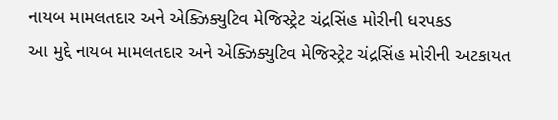નાયબ મામલતદાર અને એક્ઝિક્યુટિવ મેજિસ્ટ્રેટ ચંદ્રસિંહ મોરીની ધરપકડ
આ મુદ્દે નાયબ મામલતદાર અને એક્ઝિક્યુટિવ મેજિસ્ટ્રેટ ચંદ્રસિંહ મોરીની અટકાયત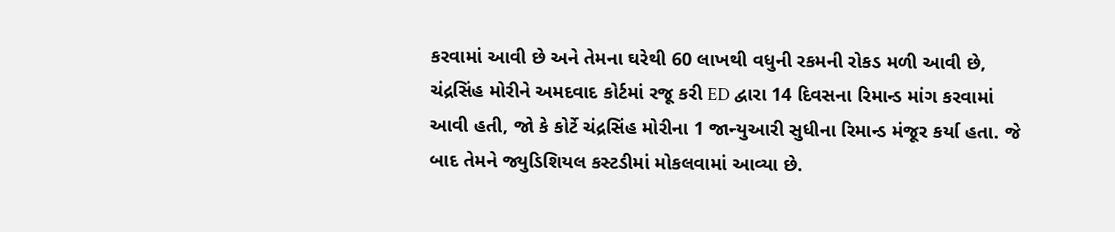કરવામાં આવી છે અને તેમના ઘરેથી 60 લાખથી વધુની રકમની રોકડ મળી આવી છે, ચંદ્રસિંહ મોરીને અમદવાદ કોર્ટમાં રજૂ કરી ED દ્વારા 14 દિવસના રિમાન્ડ માંગ કરવામાં આવી હતી, જો કે કોર્ટે ચંદ્રસિંહ મોરીના 1 જાન્યુઆરી સુધીના રિમાન્ડ મંજૂર કર્યા હતા. જે બાદ તેમને જ્યુડિશિયલ કસ્ટડીમાં મોકલવામાં આવ્યા છે.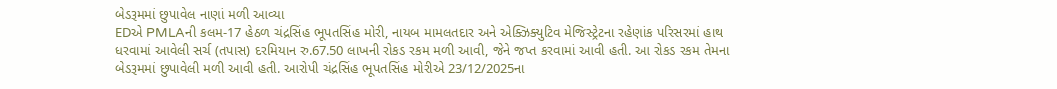બેડરૂમમાં છુપાવેલ નાણાં મળી આવ્યા
EDએ PMLAની કલમ-17 હેઠળ ચંદ્રસિંહ ભૂપતસિંહ મોરી, નાયબ મામલતદાર અને એક્ઝિક્યુટિવ મેજિસ્ટ્રેટના રહેણાંક પરિસરમાં હાથ ધરવામાં આવેલી સર્ચ (તપાસ) દરમિયાન રુ.67.50 લાખની રોકડ રકમ મળી આવી, જેને જપ્ત કરવામાં આવી હતી. આ રોકડ રકમ તેમના બેડરૂમમાં છુપાવેલી મળી આવી હતી. આરોપી ચંદ્રસિંહ ભૂપતસિંહ મોરીએ 23/12/2025ના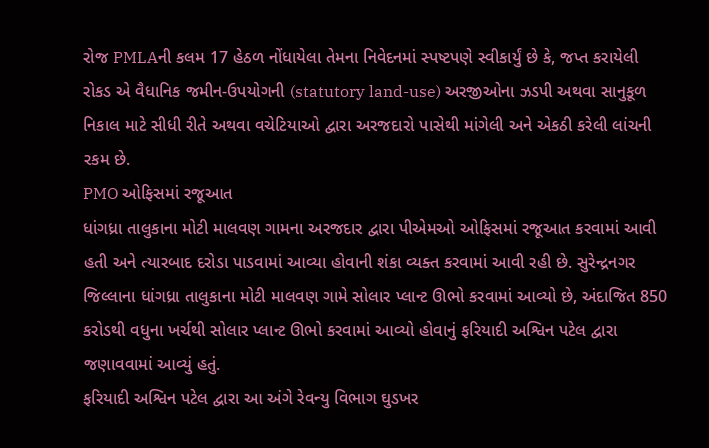રોજ PMLAની કલમ 17 હેઠળ નોંધાયેલા તેમના નિવેદનમાં સ્પષ્ટપણે સ્વીકાર્યું છે કે, જપ્ત કરાયેલી રોકડ એ વૈધાનિક જમીન-ઉપયોગની (statutory land-use) અરજીઓના ઝડપી અથવા સાનુકૂળ નિકાલ માટે સીધી રીતે અથવા વચેટિયાઓ દ્વારા અરજદારો પાસેથી માંગેલી અને એકઠી કરેલી લાંચની રકમ છે.
PMO ઓફિસમાં રજૂઆત
ધાંગધ્રા તાલુકાના મોટી માલવણ ગામના અરજદાર દ્વારા પીએમઓ ઓફિસમાં રજૂઆત કરવામાં આવી હતી અને ત્યારબાદ દરોડા પાડવામાં આવ્યા હોવાની શંકા વ્યક્ત કરવામાં આવી રહી છે. સુરેન્દ્રનગર જિલ્લાના ધાંગધ્રા તાલુકાના મોટી માલવણ ગામે સોલાર પ્લાન્ટ ઊભો કરવામાં આવ્યો છે, અંદાજિત 850 કરોડથી વધુના ખર્ચથી સોલાર પ્લાન્ટ ઊભો કરવામાં આવ્યો હોવાનું ફરિયાદી અશ્વિન પટેલ દ્વારા જણાવવામાં આવ્યું હતું.
ફરિયાદી અશ્વિન પટેલ દ્વારા આ અંગે રેવન્યુ વિભાગ ઘુડખર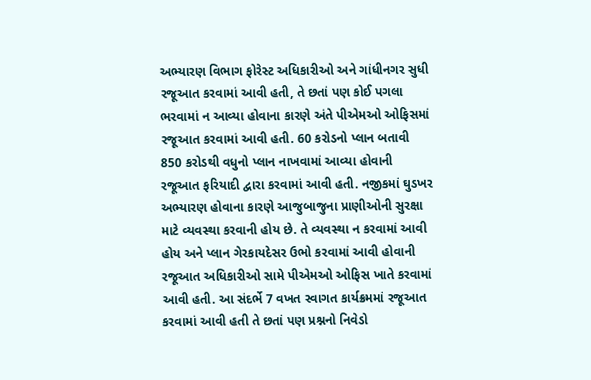અભ્યારણ વિભાગ ફોરેસ્ટ અધિકારીઓ અને ગાંધીનગર સુધી રજૂઆત કરવામાં આવી હતી, તે છતાં પણ કોઈ પગલા ભરવામાં ન આવ્યા હોવાના કારણે અંતે પીએમઓ ઓફિસમાં રજૂઆત કરવામાં આવી હતી. 60 કરોડનો પ્લાન બતાવી 850 કરોડથી વધુનો પ્લાન નાખવામાં આવ્યા હોવાની રજૂઆત ફરિયાદી દ્વારા કરવામાં આવી હતી. નજીકમાં ઘુડખર અભ્યારણ હોવાના કારણે આજુબાજુના પ્રાણીઓની સુરક્ષા માટે વ્યવસ્થા કરવાની હોય છે. તે વ્યવસ્થા ન કરવામાં આવી હોય અને પ્લાન ગેરકાયદેસર ઉભો કરવામાં આવી હોવાની રજૂઆત અધિકારીઓ સામે પીએમઓ ઓફિસ ખાતે કરવામાં આવી હતી. આ સંદર્ભે 7 વખત સ્વાગત કાર્યક્રમમાં રજૂઆત કરવામાં આવી હતી તે છતાં પણ પ્રશ્નનો નિવેડો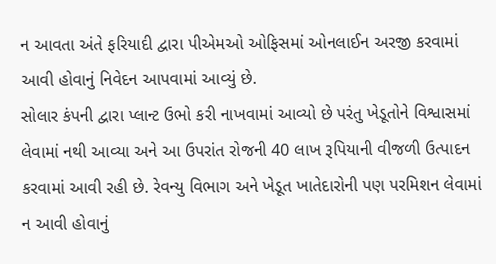ન આવતા અંતે ફરિયાદી દ્વારા પીએમઓ ઓફિસમાં ઓનલાઈન અરજી કરવામાં આવી હોવાનું નિવેદન આપવામાં આવ્યું છે.
સોલાર કંપની દ્વારા પ્લાન્ટ ઉભો કરી નાખવામાં આવ્યો છે પરંતુ ખેડૂતોને વિશ્વાસમાં લેવામાં નથી આવ્યા અને આ ઉપરાંત રોજની 40 લાખ રૂપિયાની વીજળી ઉત્પાદન કરવામાં આવી રહી છે. રેવન્યુ વિભાગ અને ખેડૂત ખાતેદારોની પણ પરમિશન લેવામાં ન આવી હોવાનું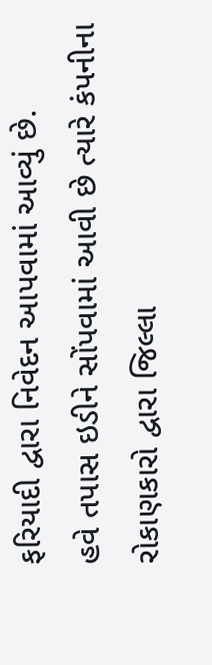ફરિયાદી દ્વારા નિવેદન આપવામાં આવ્યું છે.
હવે તપાસ ઇડીને સોંપવામાં આવી છે ત્યારે કંપનીના રોકાણકારો દ્વારા જિલ્લા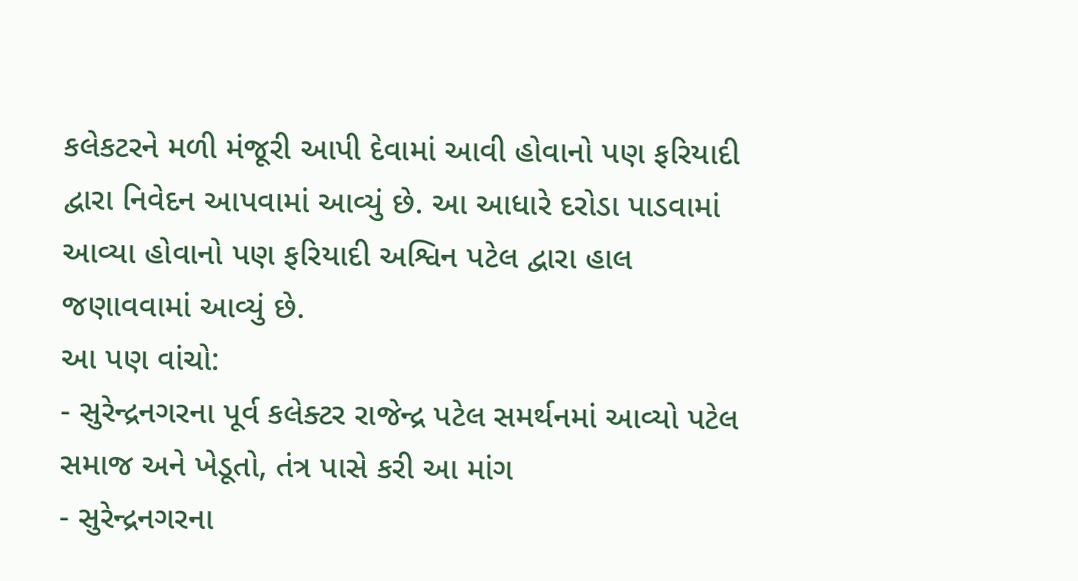કલેકટરને મળી મંજૂરી આપી દેવામાં આવી હોવાનો પણ ફરિયાદી દ્વારા નિવેદન આપવામાં આવ્યું છે. આ આધારે દરોડા પાડવામાં આવ્યા હોવાનો પણ ફરિયાદી અશ્વિન પટેલ દ્વારા હાલ જણાવવામાં આવ્યું છે.
આ પણ વાંચો:
- સુરેન્દ્રનગરના પૂર્વ કલેક્ટર રાજેન્દ્ર પટેલ સમર્થનમાં આવ્યો પટેલ સમાજ અને ખેડૂતો, તંત્ર પાસે કરી આ માંગ
- સુરેન્દ્રનગરના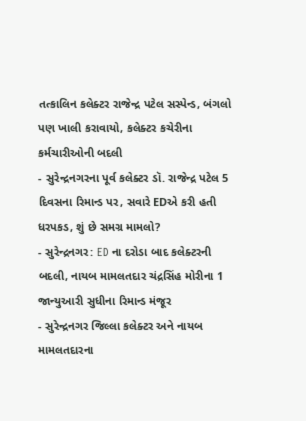તત્કાલિન કલેક્ટર રાજેન્દ્ર પટેલ સસ્પેન્ડ, બંગલો પણ ખાલી કરાવાયો, કલેક્ટર કચેરીના કર્મચારીઓની બદલી
- સુરેન્દ્રનગરના પૂર્વ કલેક્ટર ડૉ. રાજેન્દ્ર પટેલ 5 દિવસના રિમાન્ડ પર, સવારે EDએ કરી હતી ધરપકડ, શું છે સમગ્ર મામલો?
- સુરેન્દ્રનગર: ED ના દરોડા બાદ કલેક્ટરની બદલી, નાયબ મામલતદાર ચંદ્રસિંહ મોરીના 1 જાન્યુઆરી સુધીના રિમાન્ડ મંજૂર
- સુરેન્દ્રનગર જિલ્લા કલેક્ટર અને નાયબ મામલતદારના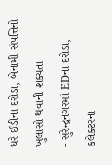ધરે ઈડીના દરોડા, બેનામી સંપત્તિનો ખુલાસો થવાની શક્યતા
- સુરેન્દ્રનગરમાં EDના દરોડા, કલેક્ટરના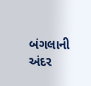બંગલાની અંદર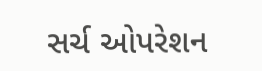સર્ચ ઓપરેશન